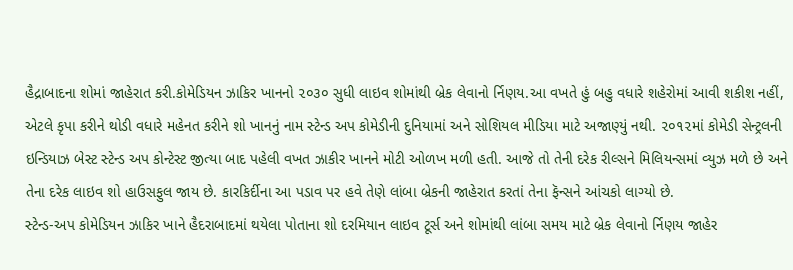હૈદ્રાબાદના શોમાં જાહેરાત કરી.કોમેડિયન ઝાકિર ખાનનો ૨૦૩૦ સુધી લાઇવ શોમાંથી બ્રેક લેવાનો ર્નિણય.આ વખતે હું બહુ વધારે શહેરોમાં આવી શકીશ નહીં, એટલે કૃપા કરીને થોડી વધારે મહેનત કરીને શો ખાનનું નામ સ્ટેન્ડ અપ કોમેડીની દુનિયામાં અને સોશિયલ મીડિયા માટે અજાણ્યું નથી. ૨૦૧૨માં કોમેડી સેન્ટ્રલની ઇન્ડિયાઝ બેસ્ટ સ્ટેન્ડ અપ કોન્ટેસ્ટ જીત્યા બાદ પહેલી વખત ઝાકીર ખાનને મોટી ઓળખ મળી હતી. આજે તો તેની દરેક રીલ્સને મિલિયન્સમાં વ્યુઝ મળે છે અને તેના દરેક લાઇવ શો હાઉસફુલ જાય છે. કારકિર્દીના આ પડાવ પર હવે તેણે લાંબા બ્રેકની જાહેરાત કરતાં તેના ફૅન્સને આંચકો લાગ્યો છે.
સ્ટેન્ડ-અપ કોમેડિયન ઝાકિર ખાને હૈદરાબાદમાં થયેલા પોતાના શો દરમિયાન લાઇવ ટૂર્સ અને શોમાંથી લાંબા સમય માટે બ્રેક લેવાનો ર્નિણય જાહેર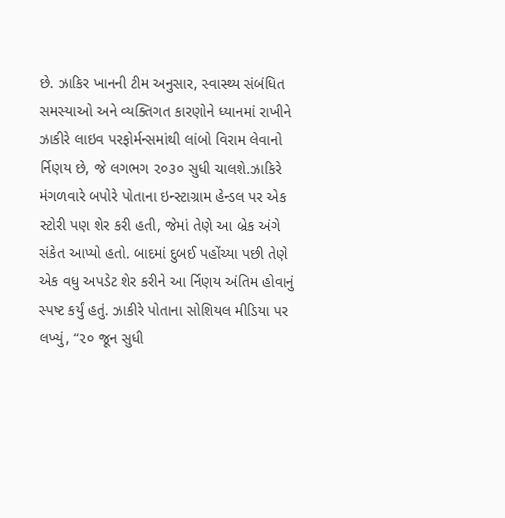છે. ઝાકિર ખાનની ટીમ અનુસાર, સ્વાસ્થ્ય સંબંધિત સમસ્યાઓ અને વ્યક્તિગત કારણોને ધ્યાનમાં રાખીને ઝાકીરે લાઇવ પરફોર્મન્સમાંથી લાંબો વિરામ લેવાનો ર્નિણય છે, જે લગભગ ૨૦૩૦ સુધી ચાલશે.ઝાકિરે મંગળવારે બપોરે પોતાના ઇન્સ્ટાગ્રામ હેન્ડલ પર એક સ્ટોરી પણ શેર કરી હતી, જેમાં તેણે આ બ્રેક અંગે સંકેત આપ્યો હતો. બાદમાં દુબઈ પહોંચ્યા પછી તેણે એક વધુ અપડેટ શેર કરીને આ ર્નિણય અંતિમ હોવાનું સ્પષ્ટ કર્યું હતું. ઝાકીરે પોતાના સોશિયલ મીડિયા પર લખ્યું, “૨૦ જૂન સુધી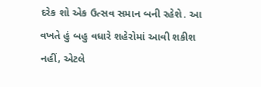દરેક શો એક ઉત્સવ સમાન બની રહેશે. આ વખતે હું બહુ વધારે શહેરોમાં આવી શકીશ નહીં, એટલે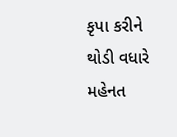કૃપા કરીને થોડી વધારે મહેનત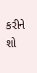કરીને શો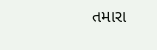તમારા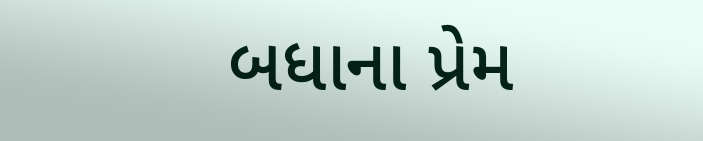બધાના પ્રેમ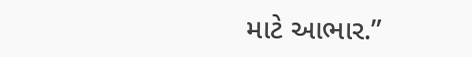માટે આભાર.”